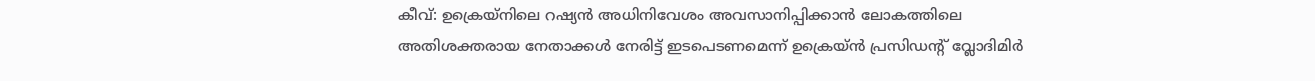കീവ്: ഉക്രെയ്നിലെ റഷ്യൻ അധിനിവേശം അവസാനിപ്പിക്കാൻ ലോകത്തിലെ അതിശക്തരായ നേതാക്കൾ നേരിട്ട് ഇടപെടണമെന്ന് ഉക്രെയ്ൻ പ്രസിഡന്റ് വ്ലോദിമിർ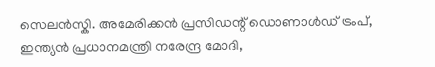സെലൻസ്കി. അമേരിക്കൻ പ്രസിഡന്റ് ഡൊണാൾഡ് ട്രംപ്, ഇന്ത്യൻ പ്രധാനമന്ത്രി നരേന്ദ്ര മോദി,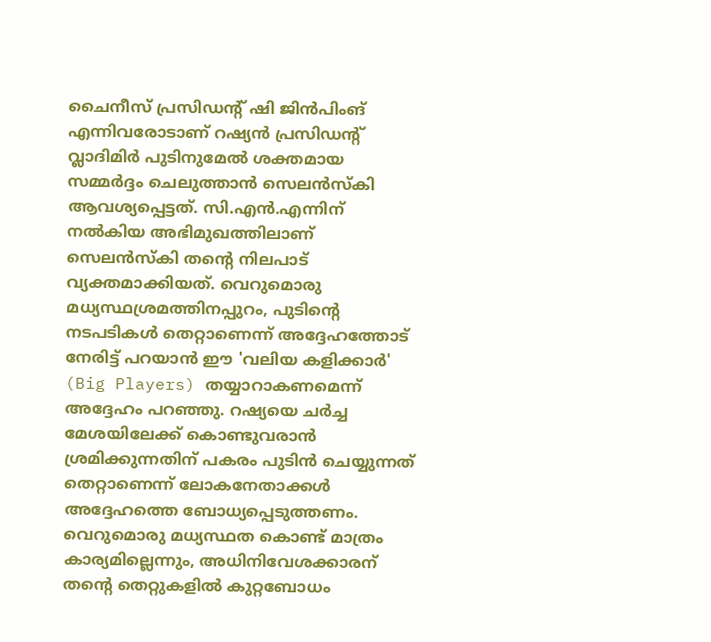ചൈനീസ് പ്രസിഡന്റ് ഷി ജിൻപിംങ് എന്നിവരോടാണ് റഷ്യൻ പ്രസിഡന്റ് വ്ലാദിമിർ പുടിനുമേൽ ശക്തമായ സമ്മർദ്ദം ചെലുത്താൻ സെലൻസ്കി ആവശ്യപ്പെട്ടത്. സി.എൻ.എന്നിന് നൽകിയ അഭിമുഖത്തിലാണ് സെലൻസ്കി തന്റെ നിലപാട് വ്യക്തമാക്കിയത്. വെറുമൊരു മധ്യസ്ഥശ്രമത്തിനപ്പുറം, പുടിന്റെ നടപടികൾ തെറ്റാണെന്ന് അദ്ദേഹത്തോട് നേരിട്ട് പറയാൻ ഈ 'വലിയ കളിക്കാർ' (Big Players) തയ്യാറാകണമെന്ന് അദ്ദേഹം പറഞ്ഞു. റഷ്യയെ ചർച്ച മേശയിലേക്ക് കൊണ്ടുവരാൻ ശ്രമിക്കുന്നതിന് പകരം പുടിൻ ചെയ്യുന്നത് തെറ്റാണെന്ന് ലോകനേതാക്കൾ അദ്ദേഹത്തെ ബോധ്യപ്പെടുത്തണം. വെറുമൊരു മധ്യസ്ഥത കൊണ്ട് മാത്രം കാര്യമില്ലെന്നും, അധിനിവേശക്കാരന് തന്റെ തെറ്റുകളിൽ കുറ്റബോധം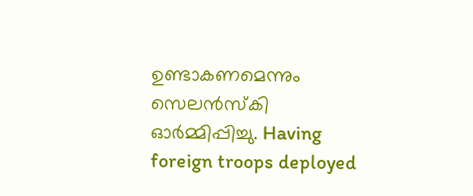ഉണ്ടാകണമെന്നും സെലൻസ്കി ഓർമ്മിപ്പിച്ചു. Having foreign troops deployed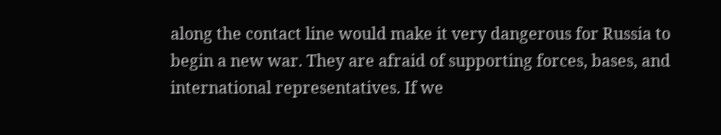along the contact line would make it very dangerous for Russia to begin a new war. They are afraid of supporting forces, bases, and international representatives. If we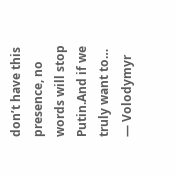don’t have this presence, no words will stop Putin.And if we truly want to… — Volodymyr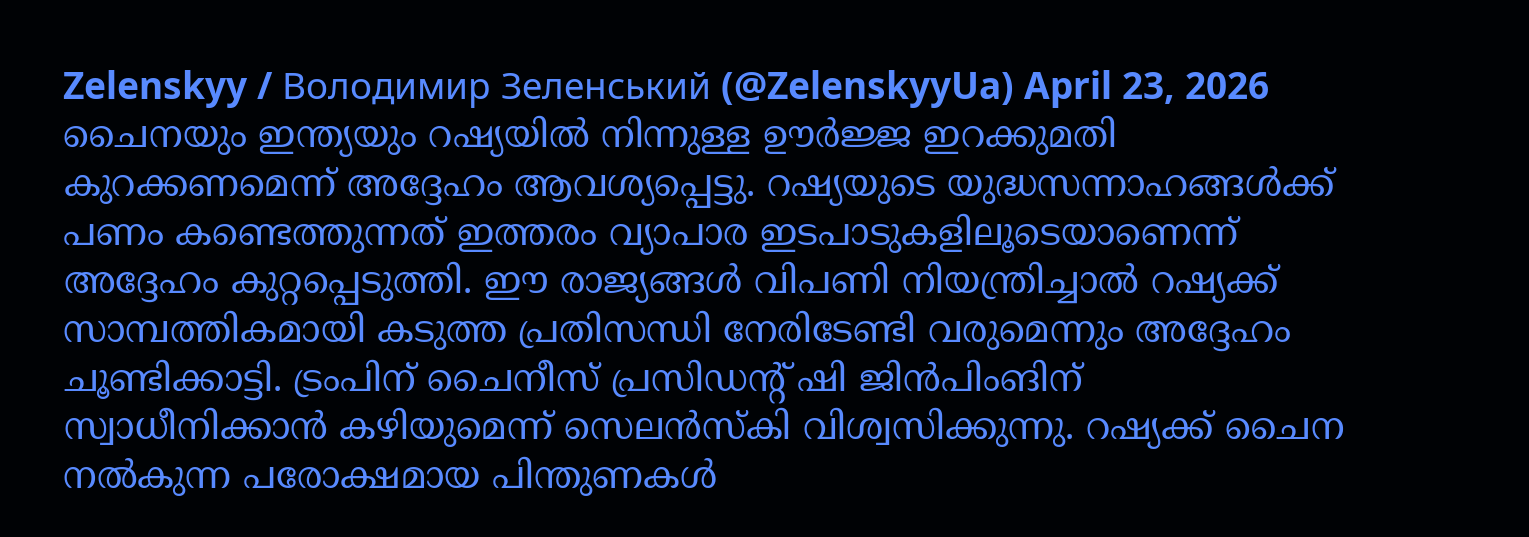Zelenskyy / Володимир Зеленський (@ZelenskyyUa) April 23, 2026 ചൈനയും ഇന്ത്യയും റഷ്യയിൽ നിന്നുള്ള ഊർജ്ജ ഇറക്കുമതി കുറക്കണമെന്ന് അദ്ദേഹം ആവശ്യപ്പെട്ടു. റഷ്യയുടെ യുദ്ധസന്നാഹങ്ങൾക്ക് പണം കണ്ടെത്തുന്നത് ഇത്തരം വ്യാപാര ഇടപാടുകളിലൂടെയാണെന്ന് അദ്ദേഹം കുറ്റപ്പെടുത്തി. ഈ രാജ്യങ്ങൾ വിപണി നിയന്ത്രിച്ചാൽ റഷ്യക്ക് സാമ്പത്തികമായി കടുത്ത പ്രതിസന്ധി നേരിടേണ്ടി വരുമെന്നും അദ്ദേഹം ചൂണ്ടിക്കാട്ടി. ട്രംപിന് ചൈനീസ് പ്രസിഡന്റ് ഷി ജിൻപിംങിന് സ്വാധീനിക്കാൻ കഴിയുമെന്ന് സെലൻസ്കി വിശ്വസിക്കുന്നു. റഷ്യക്ക് ചൈന നൽകുന്ന പരോക്ഷമായ പിന്തുണകൾ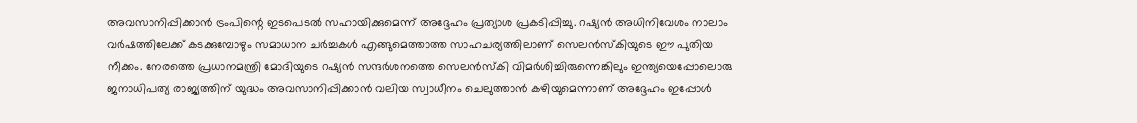അവസാനിപ്പിക്കാൻ ട്രംപിന്റെ ഇടപെടൽ സഹായിക്കുമെന്ന് അദ്ദേഹം പ്രത്യാശ പ്രകടിപ്പിച്ചു. റഷ്യൻ അധിനിവേശം നാലാം വർഷത്തിലേക്ക് കടക്കുമ്പോഴും സമാധാന ചർച്ചകൾ എങ്ങുമെത്താത്ത സാഹചര്യത്തിലാണ് സെലൻസ്കിയുടെ ഈ പുതിയ നീക്കം. നേരത്തെ പ്രധാനമന്ത്രി മോദിയുടെ റഷ്യൻ സന്ദർശനത്തെ സെലൻസ്കി വിമർശിച്ചിരുന്നെങ്കിലും ഇന്ത്യയെപ്പോലൊരു ജനാധിപത്യ രാജ്യത്തിന് യുദ്ധം അവസാനിപ്പിക്കാൻ വലിയ സ്വാധീനം ചെലുത്താൻ കഴിയുമെന്നാണ് അദ്ദേഹം ഇപ്പോൾ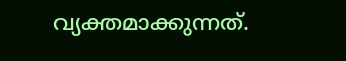വ്യക്തമാക്കുന്നത്.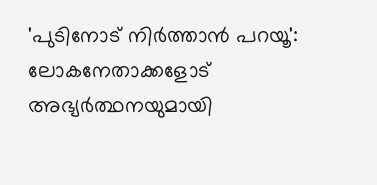'പുടിനോട് നിർത്താൻ പറയൂ': ലോകനേതാക്കളോട് അഭ്യർത്ഥനയുമായി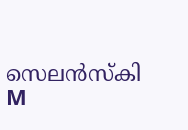സെലൻസ്കി
M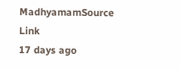MadhyamamSource Link
17 days ago